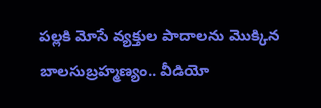పల్లకి మోసే వ్యక్తుల పాదాలను మొక్కిన బాలసుబ్రహ్మణ్యం.. వీడియో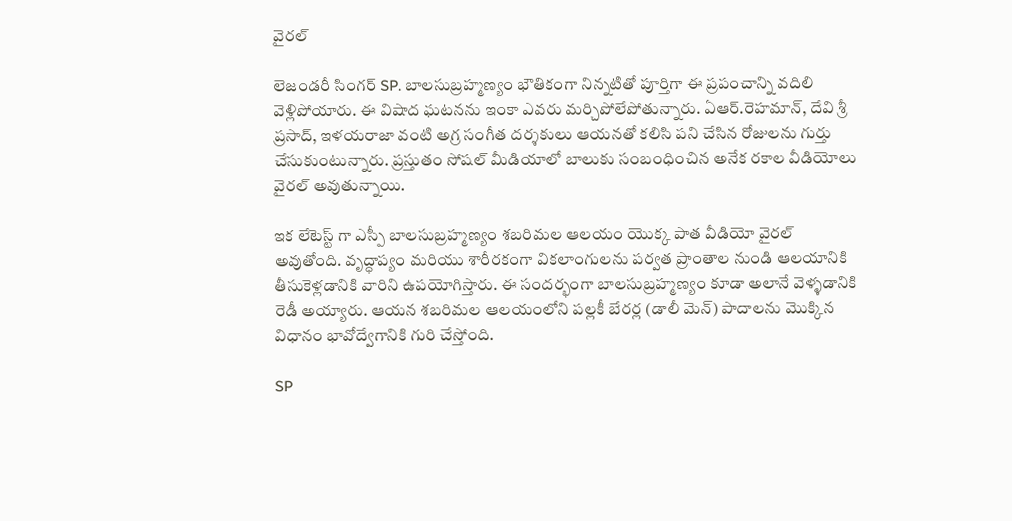వైరల్

లెజండరీ సింగర్ SP. బాలసుబ్రహ్మణ్యం భౌతికంగా నిన్నటితో పూర్తిగా ఈ ప్రపంచాన్ని వదిలి వెళ్లిపోయారు. ఈ విషాద ఘటనను ఇంకా ఎవరు మర్చిపోలేపోతున్నారు. ఏఆర్.రెహమాన్, దేవి శ్రీ ప్రసాద్, ఇళయరాజా వంటి అగ్ర సంగీత దర్శకులు ఆయనతో కలిసి పని చేసిన రోజులను గుర్తు చేసుకుంటున్నారు. ప్రస్తుతం సోషల్ మీడియాలో బాలుకు సంబంధించిన అనేక రకాల వీడియోలు వైరల్ అవుతున్నాయి.

ఇక లేటెస్ట్ గా ఎస్పీ బాలసుబ్రహ్మణ్యం శబరిమల ఆలయం యొక్క పాత వీడియో వైరల్ అవుతోంది. వృద్ధాప్యం మరియు శారీరకంగా వికలాంగులను పర్వత ప్రాంతాల నుండి ఆలయానికి తీసుకెళ్లడానికి వారిని ఉపయోగిస్తారు. ఈ సందర్భంగా బాలసుబ్రహ్మణ్యం కూడా అలానే వెళ్ళడానికి రెడీ అయ్యారు. ఆయన శబరిమల ఆలయంలోని పల్లకీ బేరర్ల (డాలీ మెన్) పాదాలను మొక్కిన విధానం భావోద్వేగానికి గురి చేస్తోంది.

SP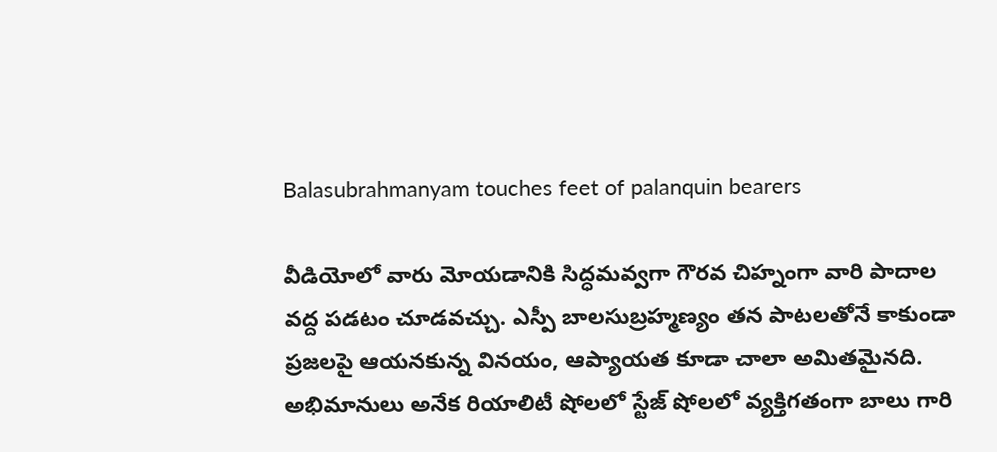Balasubrahmanyam touches feet of palanquin bearers

వీడియోలో వారు మోయడానికి సిద్ధమవ్వగా గౌరవ చిహ్నంగా వారి పాదాల వద్ద పడటం చూడవచ్చు. ఎస్పీ బాలసుబ్రహ్మణ్యం తన పాటలతోనే కాకుండా ప్రజలపై ఆయనకున్న వినయం, ఆప్యాయత కూడా చాలా అమితమైనది. అభిమానులు అనేక రియాలిటీ షోలలో స్టేజ్ షోలలో వ్యక్తిగతంగా బాలు గారి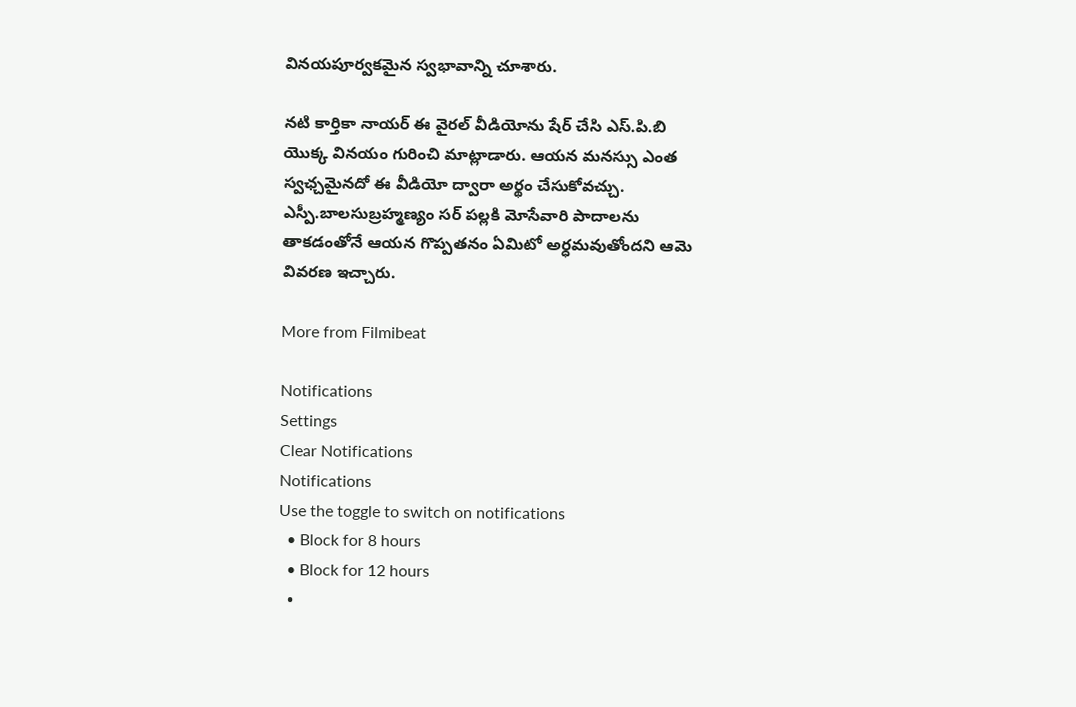వినయపూర్వకమైన స్వభావాన్ని చూశారు.

నటి కార్తికా నాయర్ ఈ వైరల్ వీడియోను షేర్ చేసి ఎస్.పి.బి యొక్క వినయం గురించి మాట్లాడారు. ఆయన మనస్సు ఎంత స్వఛ్చమైనదో ఈ వీడియో ద్వారా అర్థం చేసుకోవచ్చు. ఎస్పీ.బాలసుబ్రహ్మణ్యం సర్ పల్లకి మోసేవారి పాదాలను తాకడంతోనే ఆయన గొప్పతనం ఏమిటో అర్ధమవుతోందని ఆమె వివరణ ఇచ్చారు.

More from Filmibeat

Notifications
Settings
Clear Notifications
Notifications
Use the toggle to switch on notifications
  • Block for 8 hours
  • Block for 12 hours
  •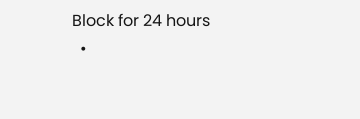Block for 24 hours
  •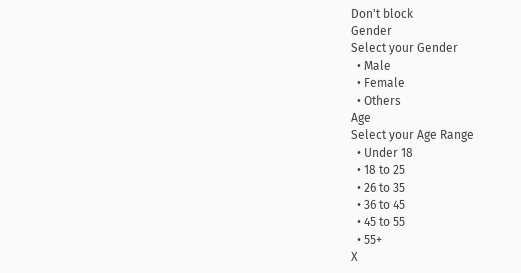Don't block
Gender
Select your Gender
  • Male
  • Female
  • Others
Age
Select your Age Range
  • Under 18
  • 18 to 25
  • 26 to 35
  • 36 to 45
  • 45 to 55
  • 55+
X